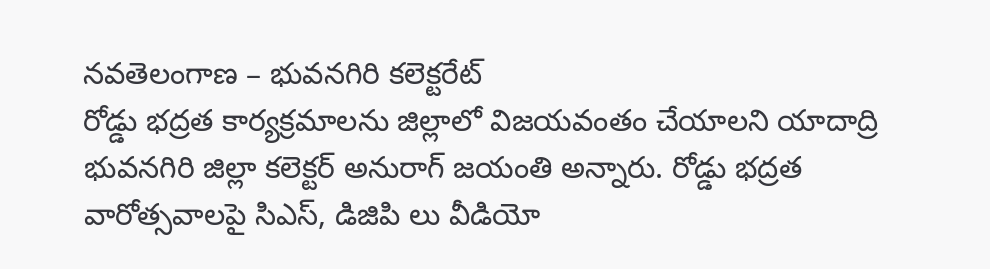నవతెలంగాణ – భువనగిరి కలెక్టరేట్
రోడ్డు భద్రత కార్యక్రమాలను జిల్లాలో విజయవంతం చేయాలని యాదాద్రి భువనగిరి జిల్లా కలెక్టర్ అనురాగ్ జయంతి అన్నారు. రోడ్డు భద్రత వారోత్సవాలపై సిఎస్, డిజిపి లు వీడియో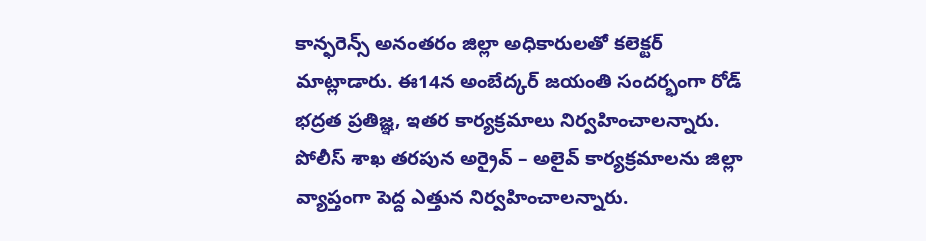కాన్ఫరెన్స్ అనంతరం జిల్లా అధికారులతో కలెక్టర్ మాట్లాడారు. ఈ14న అంబేద్కర్ జయంతి సందర్భంగా రోడ్ భద్రత ప్రతిజ్ఞ, ఇతర కార్యక్రమాలు నిర్వహించాలన్నారు.
పోలీస్ శాఖ తరపున అర్రైవ్ – అలైవ్ కార్యక్రమాలను జిల్లా వ్యాప్తంగా పెద్ద ఎత్తున నిర్వహించాలన్నారు.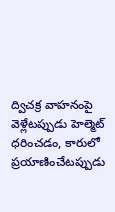ద్విచక్ర వాహనంపై వెళ్లేటప్పుడు హెల్మెట్ ధరించడం, కారులో ప్రయాణించేటప్పుడు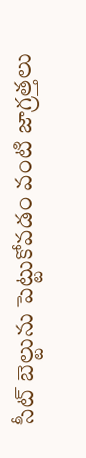సీట్ బెల్టును పెట్టుకోవడం వంటి జాగ్రత్తలు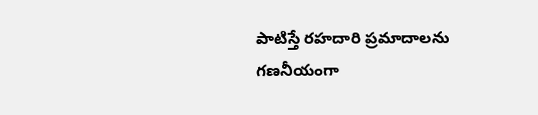పాటిస్తే రహదారి ప్రమాదాలను గణనీయంగా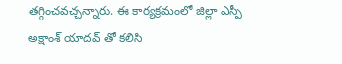తగ్గించవచ్చన్నారు. ఈ కార్యక్రమంలో జిల్లా ఎస్పీ అక్షాంశ్ యాదవ్ తో కలిసి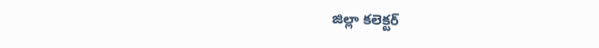జిల్లా కలెక్టర్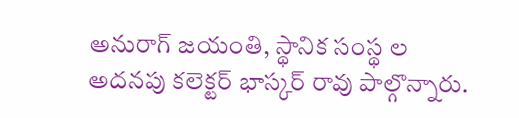అనురాగ్ జయంతి, స్థానిక సంస్థ ల అదనపు కలెక్టర్ భాస్కర్ రావు పాల్గొన్నారు.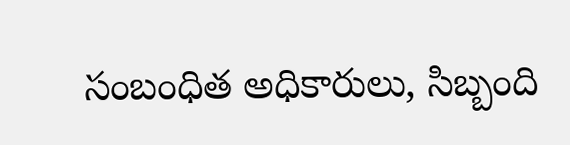సంబంధిత అధికారులు, సిబ్బంది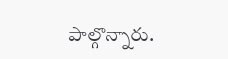పాల్గొన్నారు.